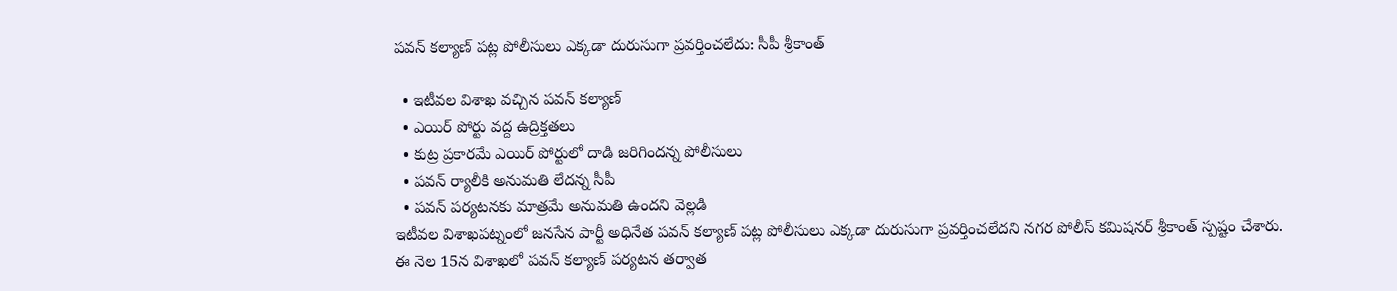పవన్ కల్యాణ్ పట్ల పోలీసులు ఎక్కడా దురుసుగా ప్రవర్తించలేదు: సీపీ శ్రీకాంత్

  • ఇటీవల విశాఖ వచ్చిన పవన్ కల్యాణ్
  • ఎయిర్ పోర్టు వద్ద ఉద్రిక్తతలు
  • కుట్ర ప్రకారమే ఎయిర్ పోర్టులో దాడి జరిగిందన్న పోలీసులు
  • పవన్ ర్యాలీకి అనుమతి లేదన్న సీపీ
  • పవన్ పర్యటనకు మాత్రమే అనుమతి ఉందని వెల్లడి
ఇటీవల విశాఖపట్నంలో జనసేన పార్టీ అధినేత పవన్ కల్యాణ్ పట్ల పోలీసులు ఎక్కడా దురుసుగా ప్రవర్తించలేదని నగర పోలీస్ కమిషనర్ శ్రీకాంత్ స్పష్టం చేశారు. ఈ నెల 15న విశాఖలో పవన్ కల్యాణ్ పర్యటన తర్వాత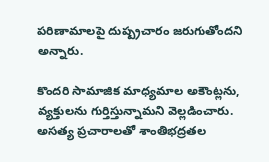పరిణామాలపై దుష్ప్రచారం జరుగుతోందని అన్నారు.

కొందరి సామాజిక మాధ్యమాల అకౌంట్లను, వ్యక్తులను గుర్తిస్తున్నామని వెల్లడించారు. అసత్య ప్రచారాలతో శాంతిభద్రతల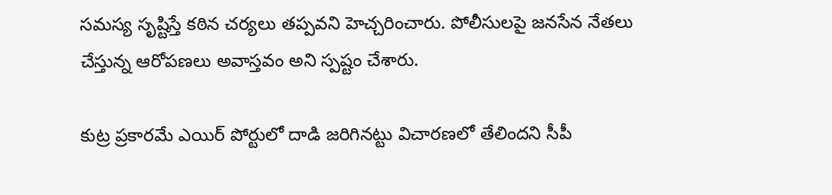సమస్య సృష్టిస్తే కఠిన చర్యలు తప్పవని హెచ్చరించారు. పోలీసులపై జనసేన నేతలు చేస్తున్న ఆరోపణలు అవాస్తవం అని స్పష్టం చేశారు.

కుట్ర ప్రకారమే ఎయిర్ పోర్టులో దాడి జరిగినట్టు విచారణలో తేలిందని సీపీ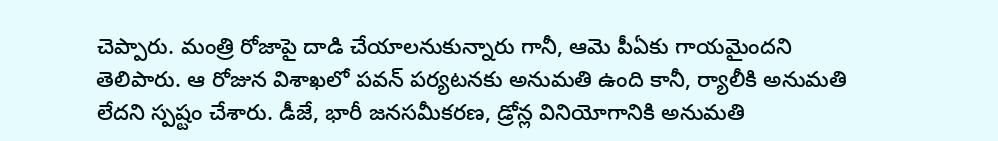చెప్పారు. మంత్రి రోజాపై దాడి చేయాలనుకున్నారు గానీ, ఆమె పీఏకు గాయమైందని తెలిపారు. ఆ రోజున విశాఖలో పవన్ పర్యటనకు అనుమతి ఉంది కానీ, ర్యాలీకి అనుమతి లేదని స్పష్టం చేశారు. డీజే, భారీ జనసమీకరణ, డ్రోన్ల వినియోగానికి అనుమతి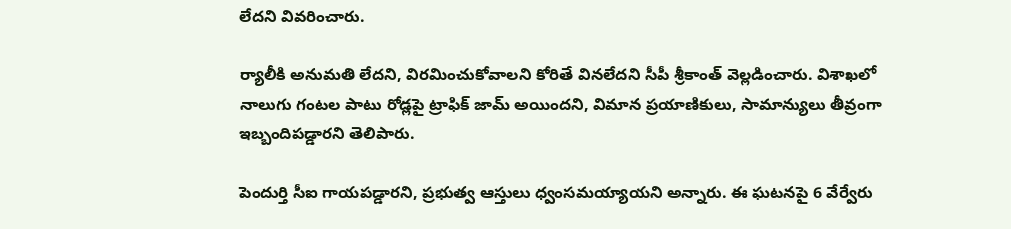లేదని వివరించారు.

ర్యాలీకి అనుమతి లేదని, విరమించుకోవాలని కోరితే వినలేదని సీపీ శ్రీకాంత్ వెల్లడించారు. విశాఖలో నాలుగు గంటల పాటు రోడ్లపై ట్రాఫిక్ జామ్ అయిందని, విమాన ప్రయాణికులు, సామాన్యులు తీవ్రంగా ఇబ్బందిపడ్డారని తెలిపారు.

పెందుర్తి సీఐ గాయపడ్డారని, ప్రభుత్వ ఆస్తులు ధ్వంసమయ్యాయని అన్నారు. ఈ ఘటనపై 6 వేర్వేరు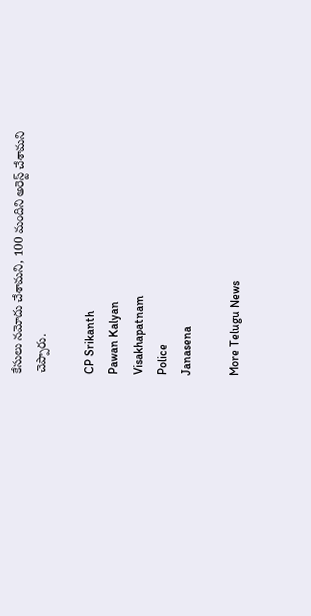కేసులు నమోదు చేశామని, 100 మందిని అరెస్ట్ చేశామని చెప్పారు.

CP Srikanth
Pawan Kalyan
Visakhapatnam
Police
Janasena

More Telugu News